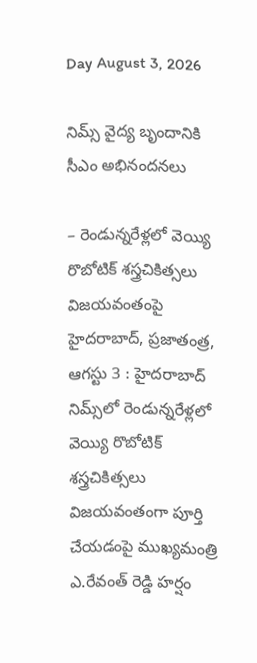Day August 3, 2026

నిమ్స్ వైద్య బృందానికి సీఎం అభినందనలు

– రెండున్నరేళ్లలో వెయ్యి రొబోటిక్ శస్త్రచికిత్సలు విజయవంతంపై హైదరాబాద్, ప్రజాతంత్ర, ఆగస్టు 3 : హైదరాబాద్ నిమ్స్‌లో రెండున్నరేళ్లలో వెయ్యి రొబోటిక్ శస్త్రచికిత్సలు విజయవంతంగా పూర్తి చేయడంపై ముఖ్యమంత్రి ఎ.రేవంత్ రెడ్డి హర్షం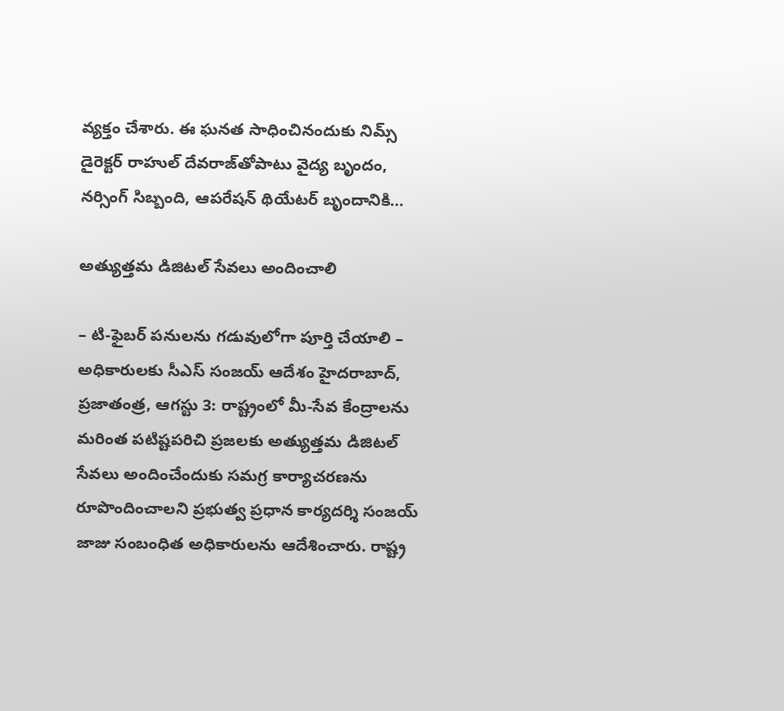వ్యక్తం చేశారు. ఈ ఘనత సాధించినందుకు నిమ్స్ డైరెక్టర్ రాహుల్ దేవరాజ్‌తోపాటు వైద్య బృందం, నర్సింగ్ సిబ్బంది, ఆపరేషన్ థియేటర్ బృందానికి…

అత్యుత్తమ డిజిటల్ సేవలు అందించాలి

– టి-ఫైబర్ పనులను గడువులోగా పూర్తి చేయాలి – అధికారులకు సీఎస్ సంజయ్ ఆదేశం హైదరాబాద్, ప్రజాతంత్ర, ఆగస్టు 3: రాష్ట్రంలో మీ-సేవ కేంద్రాలను మరింత పటిష్టపరిచి ప్రజలకు అత్యుత్తమ డిజిటల్ సేవలు అందించేందుకు సమగ్ర కార్యాచరణను రూపొందించాలని ప్రభుత్వ ప్రధాన కార్యదర్శి సంజయ్ జాజు సంబంధిత అధికారులను ఆదేశించారు. రాష్ట్ర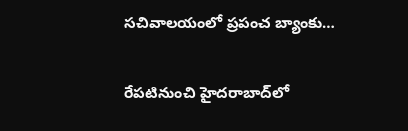సచివాలయంలో ప్రపంచ బ్యాంకు…

రేప‌టినుంచి హైదరాబాద్‌లో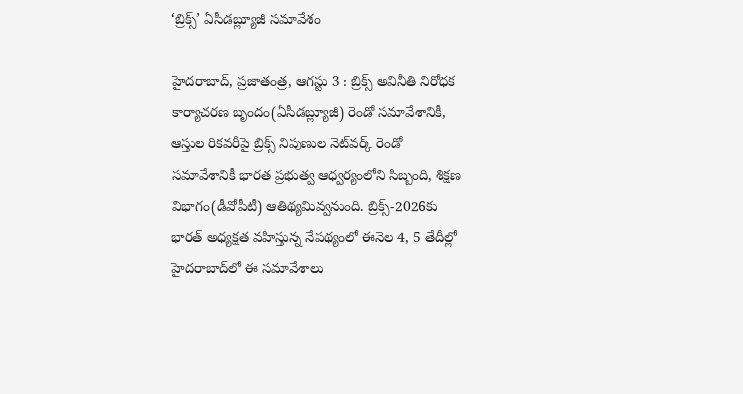‘బ్రిక్స్’ ఏసీడబ్ల్యూజీ సమావేశం

హైదరాబాద్, ప్రజాతంత్ర, ఆగస్టు 3 : బ్రిక్స్ అవినీతి నిరోధక కార్యాచరణ బృందం(ఏసీడబ్ల్యూజీ) రెండో సమావేశానికీ, ఆస్తుల రికవరీపై బ్రిక్స్ నిపుణుల నెట్‌వర్క్ రెండో సమావేశానికీ భారత ప్రభుత్వ ఆధ్వర్యంలోని సిబ్బంది, శిక్షణ విభాగం(డీవోపీటీ) ఆతిథ్యమివ్వనుంది. బ్రిక్స్-2026కు భారత్ అధ్యక్షత వహిస్తున్న నేపథ్యంలో ఈనెల 4, 5 తేదీల్లో హైదరాబాద్‌లో ఈ సమావేశాలు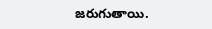జరుగుతాయి.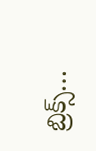బ్రిక్స్…